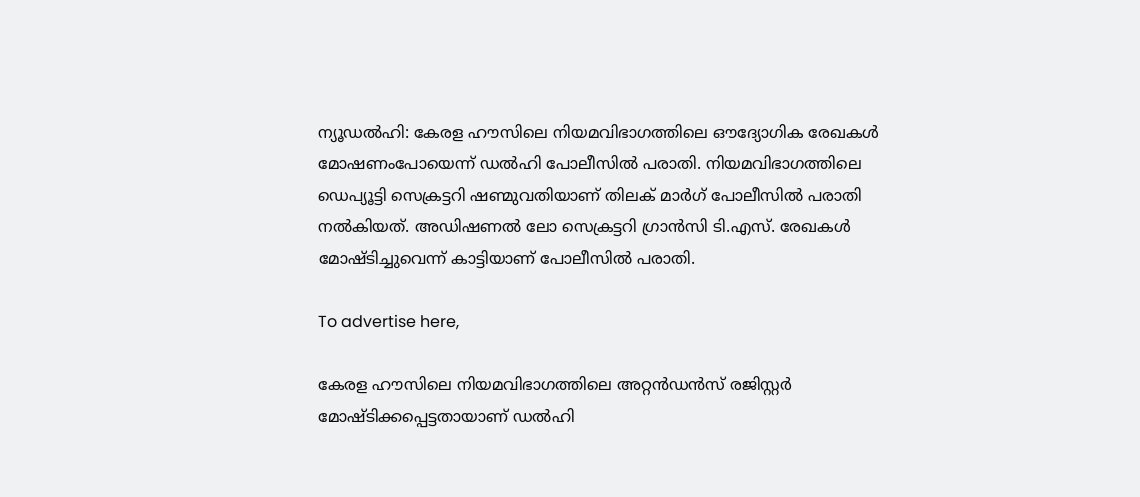ന്യൂഡൽഹി: കേരള ഹൗസിലെ നിയമവിഭാഗത്തിലെ ഔദ്യോഗിക രേഖകൾ മോഷണംപോയെന്ന് ഡൽഹി പോലീസിൽ പരാതി. നിയമവിഭാഗത്തിലെ ഡെപ്യൂട്ടി സെക്രട്ടറി ഷണ്മുവതിയാണ് തിലക് മാർഗ് പോലീസിൽ പരാതി നൽകിയത്. അഡിഷണൽ ലോ സെക്രട്ടറി ഗ്രാൻസി ടി.എസ്. രേഖകൾ മോഷ്ടിച്ചുവെന്ന് കാട്ടിയാണ് പോലീസിൽ പരാതി.

To advertise here,

കേരള ഹൗസിലെ നിയമവിഭാഗത്തിലെ അറ്റൻഡൻസ് രജിസ്റ്റർ മോഷ്ടിക്കപ്പെട്ടതായാണ് ഡൽഹി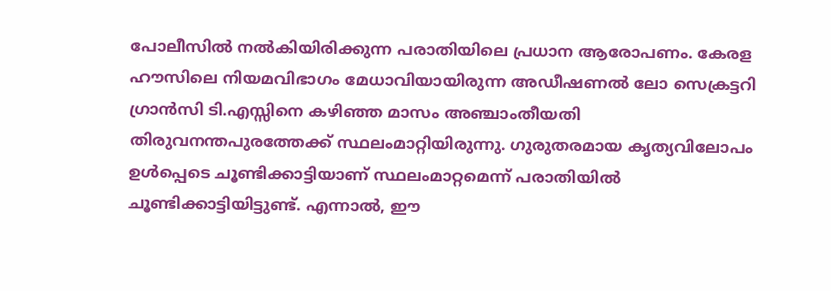പോലീസിൽ നൽകിയിരിക്കുന്ന പരാതിയിലെ പ്രധാന ആരോപണം. കേരള ഹൗസിലെ നിയമവിഭാഗം മേധാവിയായിരുന്ന അഡീഷണൽ ലോ സെക്രട്ടറി ഗ്രാൻസി ടി.എസ്സിനെ കഴിഞ്ഞ മാസം അഞ്ചാംതീയതി തിരുവനന്തപുരത്തേക്ക് സ്ഥലംമാറ്റിയിരുന്നു. ഗുരുതരമായ കൃത്യവിലോപം ഉൾപ്പെടെ ചൂണ്ടിക്കാട്ടിയാണ് സ്ഥലംമാറ്റമെന്ന് പരാതിയിൽ ചൂണ്ടിക്കാട്ടിയിട്ടുണ്ട്. എന്നാൽ, ഈ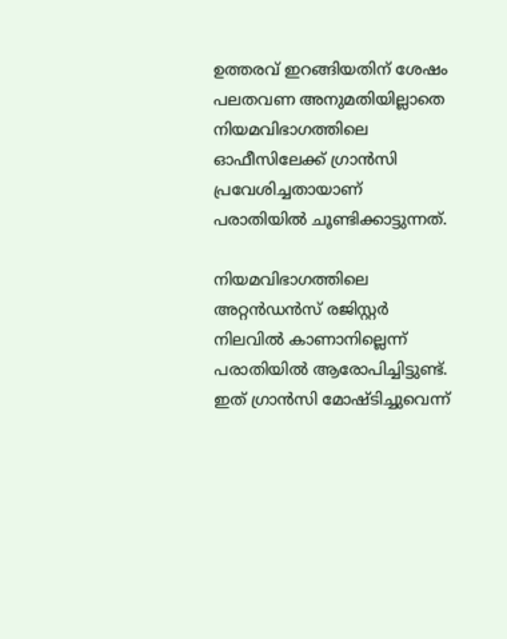ഉത്തരവ് ഇറങ്ങിയതിന് ശേഷം പലതവണ അനുമതിയില്ലാതെ നിയമവിഭാഗത്തിലെ ഓഫീസിലേക്ക് ഗ്രാൻസി പ്രവേശിച്ചതായാണ് പരാതിയിൽ ചൂണ്ടിക്കാട്ടുന്നത്.

നിയമവിഭാഗത്തിലെ അറ്റൻഡൻസ് രജിസ്റ്റർ നിലവിൽ കാണാനില്ലെന്ന് പരാതിയിൽ ആരോപിച്ചിട്ടുണ്ട്. ഇത് ഗ്രാൻസി മോഷ്ടിച്ചുവെന്ന്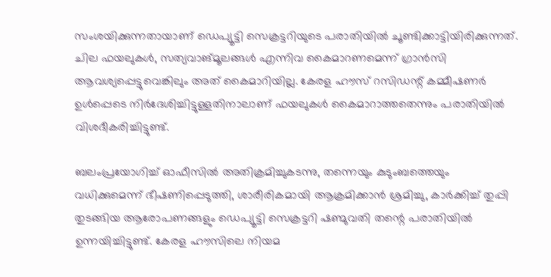സംശയിക്കുന്നതായാണ് ഡെപ്യൂട്ടി സെക്രട്ടറിയുടെ പരാതിയിൽ ചൂണ്ടിക്കാട്ടിയിരിക്കുന്നത്. ചില ഫയലുകൾ, സത്യവാങ്മൂലങ്ങൾ എന്നിവ കൈമാറണമെന്ന് ഗ്രാൻസി ആവശ്യപ്പെട്ടുവെങ്കിലും അത് കൈമാറിയില്ല. കേരള ഹൗസ് റസിഡന്റ് കമ്മീഷണർ ഉൾപ്പെടെ നിർദേശിച്ചിട്ടുള്ളതിനാലാണ് ഫയലുകൾ കൈമാറാത്തതെന്നും പരാതിയിൽ വിശദീകരിച്ചിട്ടുണ്ട്.

ബലംപ്രയോഗിച്ച് ഓഫീസിൽ അതിക്രമിച്ചുകടന്നു, തന്നെയും കുടുംബത്തെയും വധിക്കുമെന്ന് ഭീഷണിപ്പെടുത്തി, ശാരീരികമായി ആക്രമിക്കാൻ ശ്രമിച്ചു, കാർക്കിച്ച് തുപ്പി തുടങ്ങിയ ആരോപണങ്ങളും ഡെപ്യൂട്ടി സെക്രട്ടറി ഷണ്മുവതി തന്റെ പരാതിയിൽ ഉന്നയിച്ചിട്ടുണ്ട്. കേരള ഹൗസിലെ നിയമ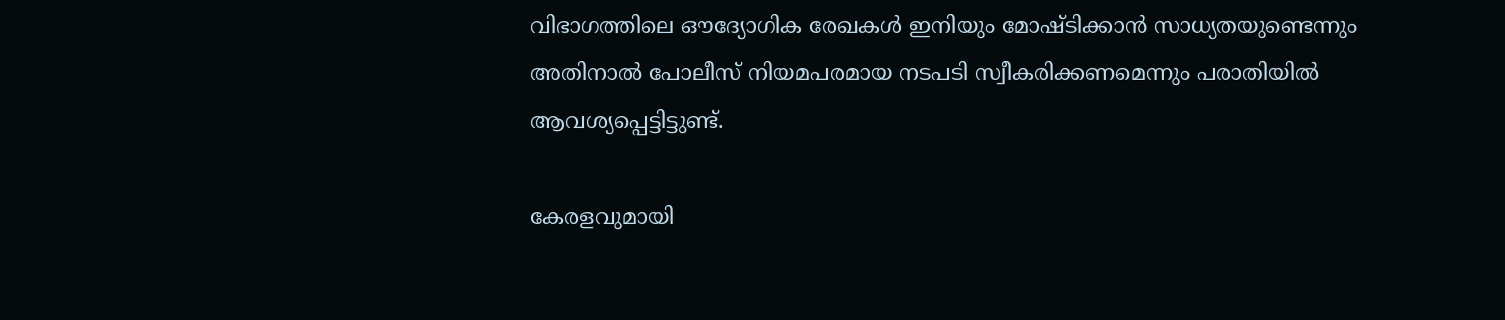വിഭാഗത്തിലെ ഔദ്യോഗിക രേഖകൾ ഇനിയും മോഷ്ടിക്കാൻ സാധ്യതയുണ്ടെന്നും അതിനാൽ പോലീസ് നിയമപരമായ നടപടി സ്വീകരിക്കണമെന്നും പരാതിയിൽ ആവശ്യപ്പെട്ടിട്ടുണ്ട്.

കേരളവുമായി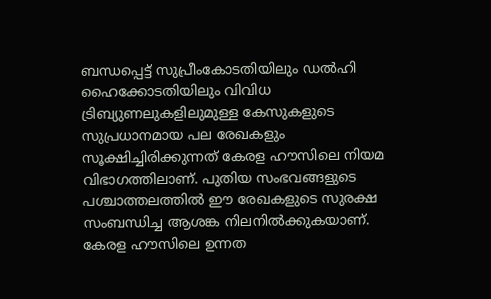ബന്ധപ്പെട്ട് സുപ്രീംകോടതിയിലും ഡൽഹി ഹൈക്കോടതിയിലും വിവിധ ട്രിബ്യുണലുകളിലുമുള്ള കേസുകളുടെ സുപ്രധാനമായ പല രേഖകളും സൂക്ഷിച്ചിരിക്കുന്നത് കേരള ഹൗസിലെ നിയമ വിഭാഗത്തിലാണ്. പുതിയ സംഭവങ്ങളുടെ പശ്ചാത്തലത്തിൽ ഈ രേഖകളുടെ സുരക്ഷ സംബന്ധിച്ച ആശങ്ക നിലനിൽക്കുകയാണ്. കേരള ഹൗസിലെ ഉന്നത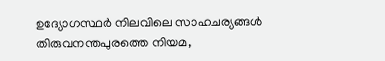ഉദ്യോഗസ്ഥർ നിലവിലെ സാഹചര്യങ്ങൾ തിരുവനന്തപുരത്തെ നിയമ,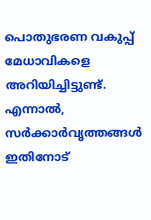പൊതുഭരണ വകുപ്പ് മേധാവികളെ അറിയിച്ചിട്ടുണ്ട്. എന്നാൽ, സർക്കാർവൃത്തങ്ങൾ ഇതിനോട്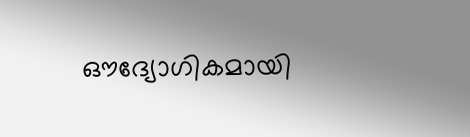ഔദ്യോഗികമായി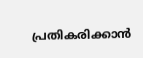പ്രതികരിക്കാൻ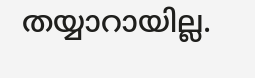തയ്യാറായില്ല.